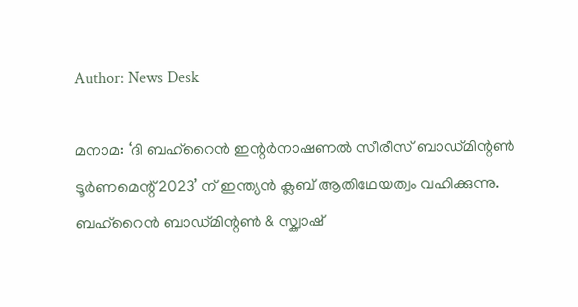Author: News Desk

മനാമ: ‘ദി ബഹ്‌റൈൻ ഇന്റർനാഷണൽ സീരീസ് ബാഡ്മിന്റൺ ടൂർണമെന്റ് 2023’ ന് ഇന്ത്യൻ ക്ലബ് ആതിഥേയത്വം വഹിക്കുന്നു. ബഹ്‌റൈൻ ബാഡ്മിന്റൺ & സ്ക്വാഷ്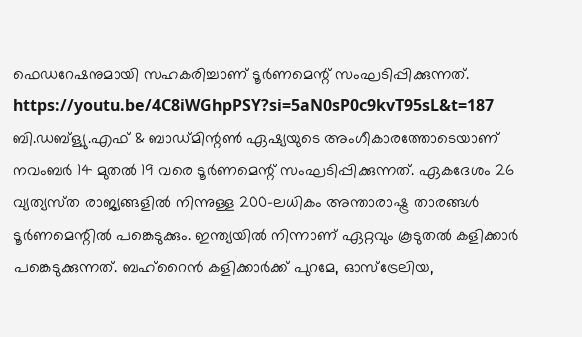ഫെഡറേഷനുമായി സഹകരിച്ചാണ് ടൂർണമെന്റ് സംഘടിപ്പിക്കുന്നത്. https://youtu.be/4C8iWGhpPSY?si=5aN0sP0c9kvT95sL&t=187 ബി.ഡബ്ള്യു.എഫ് & ബാഡ്മിന്റൺ ഏഷ്യയുടെ അംഗീകാരത്തോടെയാണ് നവംബർ 14 മുതൽ 19 വരെ ടൂർണമെന്റ് സംഘടിപ്പിക്കുന്നത്. ഏകദേശം 26 വ്യത്യസ്‌ത രാജ്യങ്ങളിൽ നിന്നുള്ള 200-ലധികം അന്താരാഷ്ട്ര താരങ്ങൾ ടൂർണമെന്റിൽ പങ്കെടുക്കും. ഇന്ത്യയിൽ നിന്നാണ് ഏറ്റവും കൂടുതൽ കളിക്കാർ പങ്കെടുക്കുന്നത്. ബഹ്‌റൈൻ കളിക്കാർക്ക് പുറമേ, ഓസ്‌ട്രേലിയ,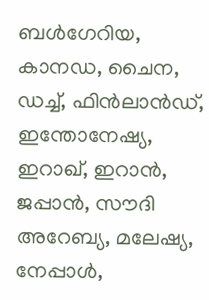ബൾഗേറിയ, കാനഡ, ചൈന, ഡച്ച്, ഫിൻലാൻഡ്, ഇന്തോനേഷ്യ, ഇറാഖ്, ഇറാൻ, ജപ്പാൻ, സൗദി അറേബ്യ, മലേഷ്യ, നേപ്പാൾ,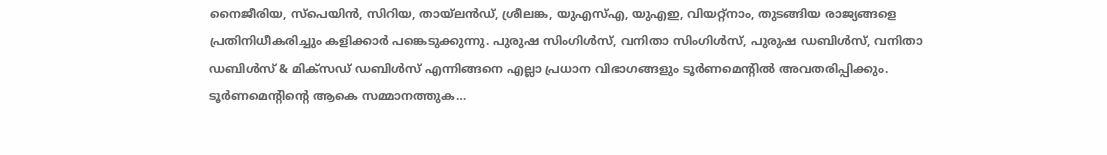നൈജീരിയ, സ്‌പെയിൻ, സിറിയ, തായ്‌ലൻഡ്, ശ്രീലങ്ക, യുഎസ്എ, യുഎഇ, വിയറ്റ്‌നാം, തുടങ്ങിയ രാജ്യങ്ങളെ പ്രതിനിധീകരിച്ചും കളിക്കാർ പങ്കെടുക്കുന്നു. പുരുഷ സിംഗിൾസ്, വനിതാ സിംഗിൾസ്, പുരുഷ ഡബിൾസ്, വനിതാ ഡബിൾസ് & മിക്സഡ് ഡബിൾസ് എന്നിങ്ങനെ എല്ലാ പ്രധാന വിഭാഗങ്ങളും ടൂർണമെന്റിൽ അവതരിപ്പിക്കും. ടൂർണമെന്റിന്റെ ആകെ സമ്മാനത്തുക…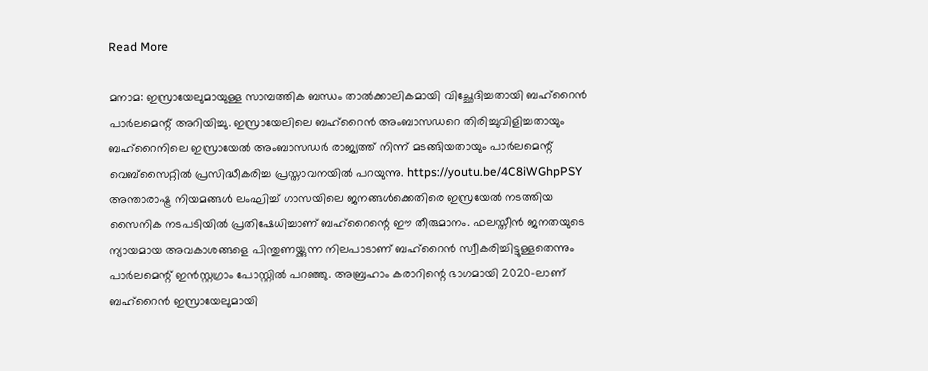Read More

മനാമ: ഇസ്രായേലുമായുള്ള സാമ്പത്തിക ബന്ധം താൽക്കാലികമായി വിച്ഛേദിച്ചതായി ബഹ്‌റൈൻ പാർലമെന്റ് അറിയിച്ചു. ഇസ്രായേലിലെ ബഹ്‌റൈൻ അംബാസഡറെ തിരിച്ചുവിളിച്ചതായും ബഹ്‌റൈനിലെ ഇസ്രായേൽ അംബാസഡർ രാജ്യത്ത് നിന്ന് മടങ്ങിയതായും പാർലമെന്റ് വെബ്‌സൈറ്റിൽ പ്രസിദ്ധീകരിച്ച പ്രസ്താവനയിൽ പറയുന്നു. https://youtu.be/4C8iWGhpPSY അന്താരാഷ്ട്ര നിയമങ്ങൾ ലംഘിച്ച് ഗാസയിലെ ജനങ്ങൾക്കെതിരെ ഇസ്രയേൽ നടത്തിയ സൈനിക നടപടിയിൽ പ്രതിഷേധിച്ചാണ് ബഹ്റൈന്റെ ഈ തീരുമാനം. ഫലസ്തീൻ ജനതയുടെ ന്യായമായ അവകാശങ്ങളെ പിന്തുണയ്ക്കുന്ന നിലപാടാണ് ബഹ്‌റൈൻ സ്വീകരിച്ചിട്ടുള്ളതെന്നും പാർലമെന്റ് ഇൻസ്റ്റഗ്രാം പോസ്റ്റിൽ പറഞ്ഞു. അബ്രഹാം കരാറിന്റെ ഭാഗമായി 2020-ലാണ് ബഹ്‌റൈൻ ഇസ്രായേലുമായി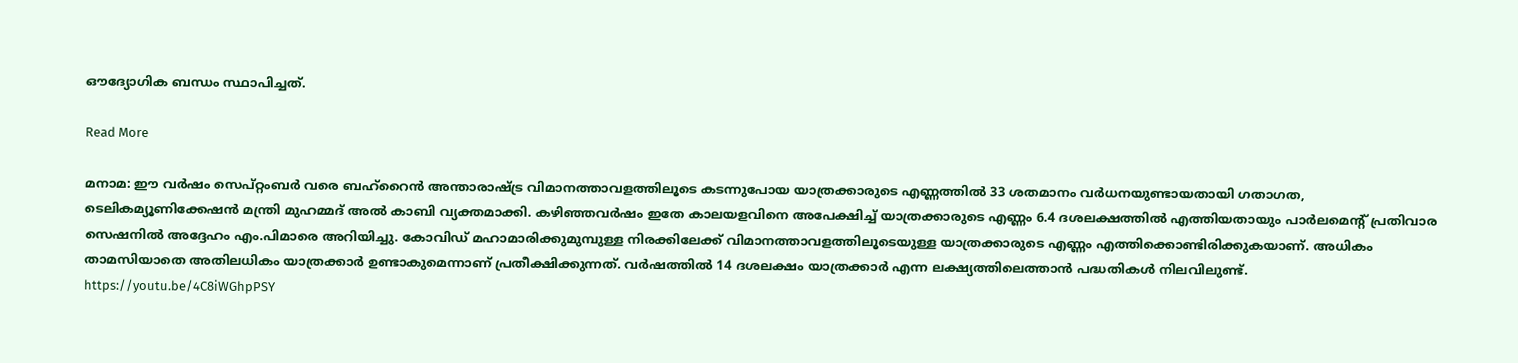ഔദ്യോഗിക ബന്ധം സ്ഥാപിച്ചത്.

Read More

മനാമ: ഈ വർഷം സെപ്റ്റംബർ വരെ ബഹ്‌റൈൻ അന്താരാഷ്ട്ര വിമാനത്താവളത്തിലൂടെ കടന്നുപോയ യാത്രക്കാരുടെ എണ്ണത്തിൽ 33 ശതമാനം വർധനയുണ്ടായതായി ഗതാഗത, ടെലികമ്യൂണിക്കേഷൻ മന്ത്രി മുഹമ്മദ് അൽ കാബി വ്യക്തമാക്കി. കഴിഞ്ഞവർഷം ഇതേ കാലയളവിനെ അപേക്ഷിച്ച് യാത്രക്കാരുടെ എണ്ണം 6.4 ദശലക്ഷത്തിൽ എത്തിയതായും പാർലമെന്റ് പ്രതിവാര സെഷനിൽ അദ്ദേഹം എം.പിമാരെ അറിയിച്ചു. കോവിഡ് മഹാമാരിക്കുമുമ്പുള്ള നിരക്കിലേക്ക് വിമാനത്താവളത്തിലൂടെയുള്ള യാത്രക്കാരുടെ എണ്ണം എത്തിക്കൊണ്ടിരിക്കുകയാണ്. അധികം താമസിയാതെ അതിലധികം യാത്രക്കാർ ഉണ്ടാകുമെന്നാണ് പ്രതീക്ഷിക്കുന്നത്. വർഷത്തിൽ 14 ദശലക്ഷം യാത്രക്കാർ എന്ന ലക്ഷ്യത്തിലെത്താൻ പദ്ധതികൾ നിലവിലുണ്ട്. https://youtu.be/4C8iWGhpPSY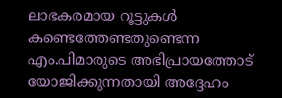ലാഭകരമായ റൂട്ടുകൾ കണ്ടെത്തേണ്ടതുണ്ടെന്ന എം.പിമാരുടെ അഭിപ്രായത്തോട് യോജിക്കുന്നതായി അദ്ദേഹം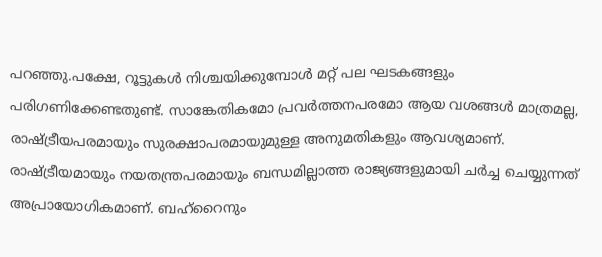പറഞ്ഞു.പക്ഷേ, റൂട്ടുകൾ നിശ്ചയിക്കുമ്പോൾ മറ്റ് പല ഘടകങ്ങളും പരിഗണിക്കേണ്ടതുണ്ട്. സാങ്കേതികമോ പ്രവർത്തനപരമോ ആയ വശങ്ങൾ മാത്രമല്ല, രാഷ്ട്രീയപരമായും സുരക്ഷാപരമായുമുള്ള അനുമതികളും ആവശ്യമാണ്. രാഷ്ട്രീയമായും നയതന്ത്രപരമായും ബന്ധമില്ലാത്ത രാജ്യങ്ങളുമായി ചർച്ച ചെയ്യുന്നത് അപ്രായോഗികമാണ്. ബഹ്‌റൈനും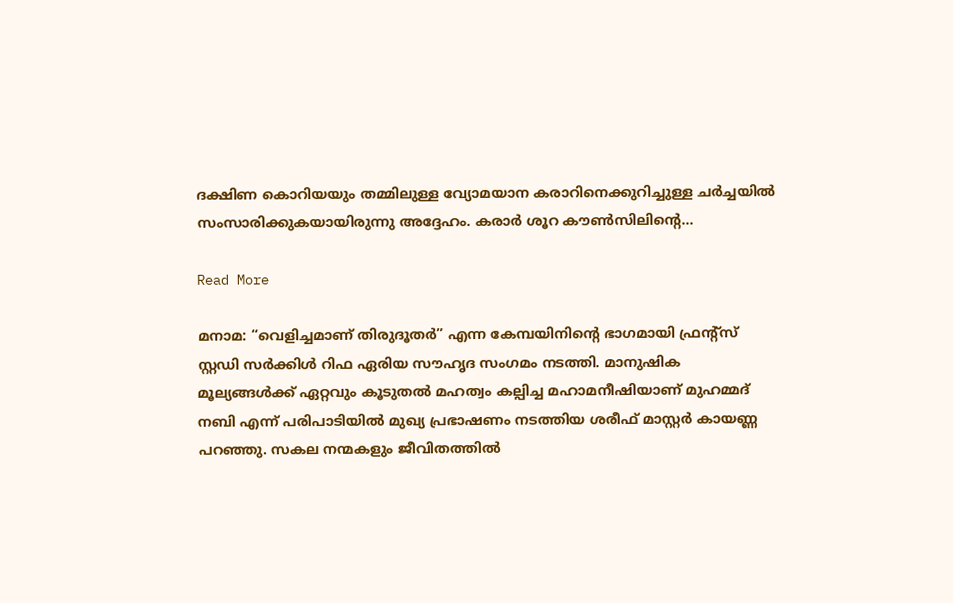ദക്ഷിണ കൊറിയയും തമ്മിലുള്ള വ്യോമയാന കരാറിനെക്കുറിച്ചുള്ള ചർച്ചയിൽ സംസാരിക്കുകയായിരുന്നു അദ്ദേഹം. കരാർ ശൂറ കൗൺസിലിന്റെ…

Read More

മനാമ: “വെളിച്ചമാണ് തിരുദൂതർ” എന്ന കേമ്പയിനിൻ്റെ ഭാഗമായി ഫ്രൻ്റ്സ് സ്റ്റഡി സർക്കിൾ റിഫ ഏരിയ സൗഹൃദ സംഗമം നടത്തി. മാനുഷിക മൂല്യങ്ങൾക്ക് ഏറ്റവും കൂടുതൽ മഹത്വം കല്പിച്ച മഹാമനീഷിയാണ് മുഹമ്മദ് നബി എന്ന് പരിപാടിയിൽ മുഖ്യ പ്രഭാഷണം നടത്തിയ ശരീഫ് മാസ്റ്റർ കായണ്ണ പറഞ്ഞു. സകല നന്മകളും ജീവിതത്തിൽ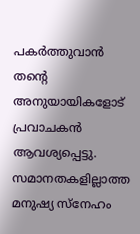പകർത്തുവാൻ തൻ്റെ അനുയായികളോട് പ്രവാചകൻ ആവശ്യപ്പെട്ടു. സമാനതകളില്ലാത്ത മനുഷ്യ സ്നേഹം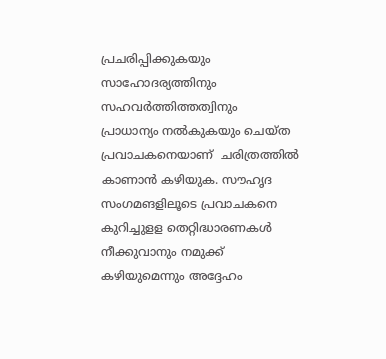പ്രചരിപ്പിക്കുകയും സാഹോദര്യത്തിനും സഹവർത്തിത്തത്വിനും  പ്രാധാന്യം നൽകുകയും ചെയ്ത പ്രവാചകനെയാണ്  ചരിത്രത്തിൽ കാണാൻ കഴിയുക. സൗഹൃദ സംഗമങളിലൂടെ പ്രവാചകനെ കുറിച്ചുളള തെറ്റിദ്ധാരണകൾ നീക്കുവാനും നമുക്ക് കഴിയുമെന്നും അദ്ദേഹം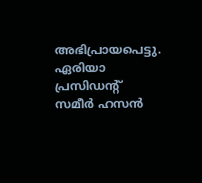അഭിപ്രായപെട്ടു. ഏരിയാ പ്രസിഡൻ്റ് സമീർ ഹസൻ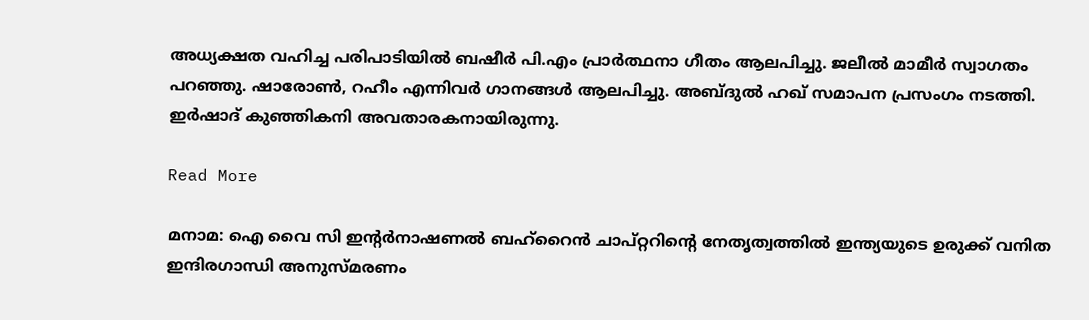അധ്യക്ഷത വഹിച്ച പരിപാടിയിൽ ബഷീർ പി.എം പ്രാർത്ഥനാ ഗീതം ആലപിച്ചു. ജലീൽ മാമീർ സ്വാഗതം പറഞ്ഞു. ഷാരോൺ, റഹീം എന്നിവർ ഗാനങ്ങൾ ആലപിച്ചു. അബ്ദുൽ ഹഖ് സമാപന പ്രസംഗം നടത്തി. ഇർഷാദ് കുഞ്ഞികനി അവതാരകനായിരുന്നു.

Read More

മനാമ: ഐ വൈ സി ഇന്റർനാഷണൽ ബഹ്‌റൈൻ ചാപ്റ്ററിന്റെ നേതൃത്വത്തിൽ ഇന്ത്യയുടെ ഉരുക്ക് വനിത ഇന്ദിരഗാന്ധി അനുസ്മരണം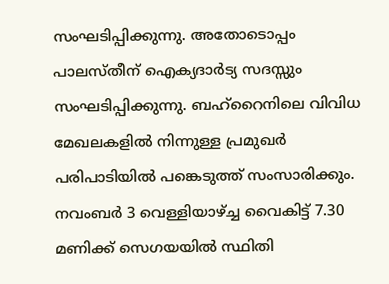സംഘടിപ്പിക്കുന്നു. അതോടൊപ്പം പാലസ്തീന് ഐക്യദാർട്യ സദസ്സും സംഘടിപ്പിക്കുന്നു. ബഹ്‌റൈനിലെ വിവിധ മേഖലകളിൽ നിന്നുള്ള പ്രമുഖർ പരിപാടിയിൽ പങ്കെടുത്ത് സംസാരിക്കും. നവംബർ 3 വെള്ളിയാഴ്ച്ച വൈകിട്ട് 7.30 മണിക്ക് സെഗയയിൽ സ്ഥിതി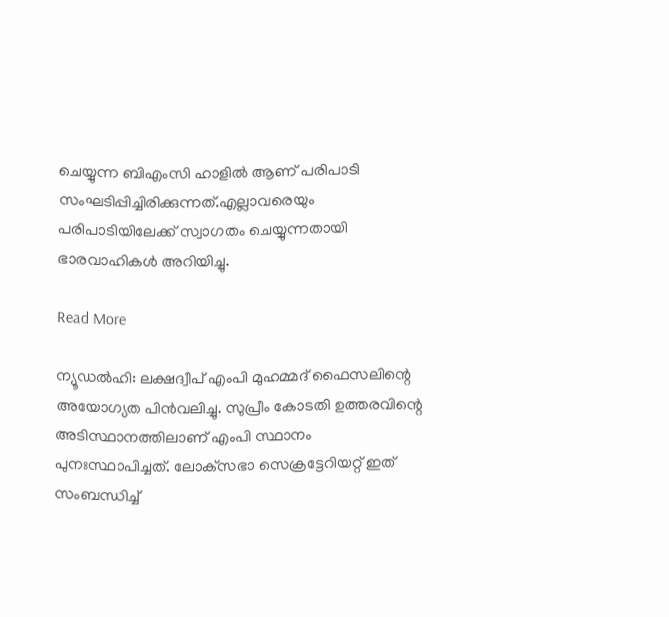ചെയ്യുന്ന ബിഎംസി ഹാളിൽ ആണ് പരിപാടി സംഘടിപ്പിച്ചിരിക്കുന്നത്.എല്ലാവരെയും പരിപാടിയിലേക്ക് സ്വാഗതം ചെയ്യുന്നതായി ഭാരവാഹികൾ അറിയിച്ചു.

Read More

ന്യൂഡല്‍ഹി: ലക്ഷദ്വീപ് എംപി മുഹമ്മദ് ഫൈസലിന്റെ അയോഗ്യത പിന്‍വലിച്ചു. സുപ്രീം കോടതി ഉത്തരവിന്റെ അടിസ്ഥാനത്തിലാണ് എംപി സ്ഥാനം പുനഃസ്ഥാപിച്ചത്. ലോക്‌സഭാ സെക്രട്ടേറിയറ്റ് ഇത് സംബന്ധിച്ച്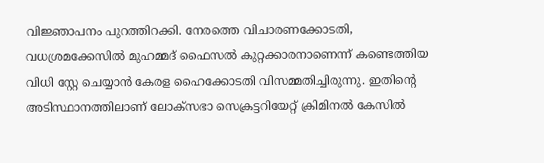വിജ്ഞാപനം പുറത്തിറക്കി. നേരത്തെ വിചാരണക്കോടതി, വധശ്രമക്കേസില്‍ മുഹമ്മദ് ഫൈസല്‍ കുറ്റക്കാരനാണെന്ന് കണ്ടെത്തിയ വിധി സ്റ്റേ ചെയ്യാന്‍ കേരള ഹൈക്കോടതി വിസമ്മതിച്ചിരുന്നു. ഇതിന്റെ അടിസ്ഥാനത്തിലാണ് ലോക്‌സഭാ സെക്രട്ടറിയേറ്റ് ക്രിമിനല്‍ കേസില്‍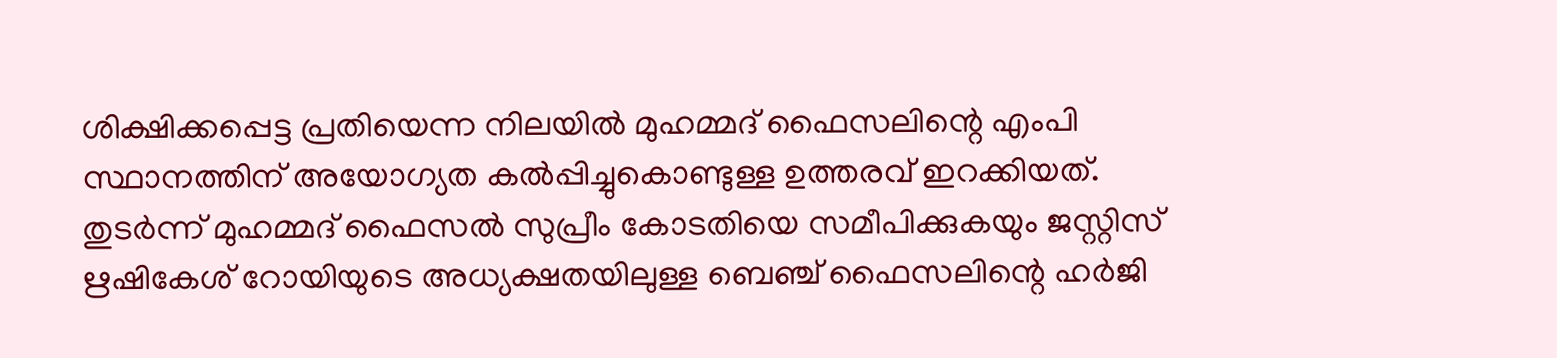ശിക്ഷിക്കപ്പെട്ട പ്രതിയെന്ന നിലയില്‍ മുഹമ്മദ് ഫൈസലിന്റെ എംപി സ്ഥാനത്തിന് അയോഗ്യത കല്‍പ്പിച്ചുകൊണ്ടുള്ള ഉത്തരവ് ഇറക്കിയത്. തുടര്‍ന്ന് മുഹമ്മദ് ഫൈസല്‍ സുപ്രീം കോടതിയെ സമീപിക്കുകയും ജസ്റ്റിസ് ഋഷികേശ് റോയിയുടെ അധ്യക്ഷതയിലുള്ള ബെഞ്ച് ഫൈസലിന്റെ ഹര്‍ജി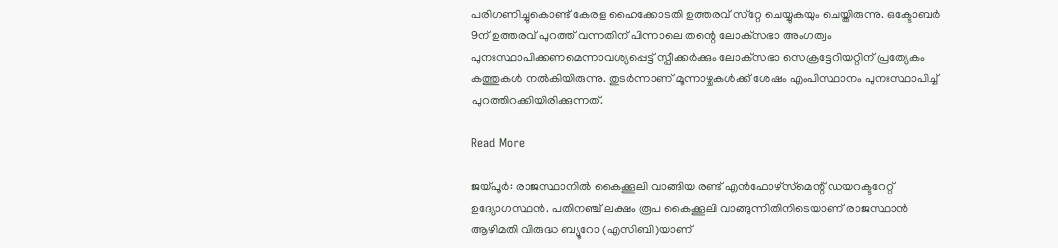പരിഗണിച്ചുകൊണ്ട് കേരള ഹൈക്കോടതി ഉത്തരവ് സ്‌റ്റേ ചെയ്യുകയും ചെയ്തിരുന്നു. ഒക്ടോബര്‍ 9ന് ഉത്തരവ് പുറത്ത് വന്നതിന് പിന്നാലെ തന്റെ ലോക്‌സഭാ അംഗത്വം പുനഃസ്ഥാപിക്കണമെന്നാവശ്യപ്പെട്ട് സ്പീക്കര്‍ക്കും ലോക്‌സഭാ സെക്രട്ടേറിയറ്റിന് പ്രത്യേകം കത്തുകള്‍ നല്‍കിയിരുന്നു. തുടര്‍ന്നാണ് മൂന്നാഴ്ചകള്‍ക്ക് ശേഷം എംപിസ്ഥാനം പുനഃസ്ഥാപിച്ച് പുറത്തിറക്കിയിരിക്കുന്നത്.

Read More

ജയ്പൂര്‍: രാജസ്ഥാനില്‍ കൈക്കൂലി വാങ്ങിയ രണ്ട് എന്‍ഫോഴ്‌സ്‌മെന്റ് ഡയറക്ടറേറ്റ് ഉദ്യോഗസ്ഥന്‍. പതിനഞ്ച് ലക്ഷം രൂപ കൈക്കൂലി വാങ്ങുന്നിതിനിടെയാണ് രാജസ്ഥാന്‍ ആഴിമതി വിരുദ്ധ ബ്യൂറോ (എസിബി)യാണ്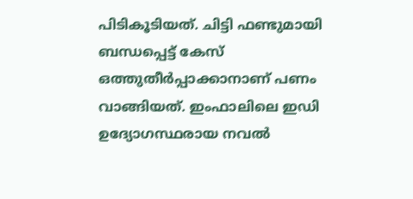പിടികൂടിയത്. ചിട്ടി ഫണ്ടുമായി ബന്ധപ്പെട്ട് കേസ് ഒത്തുതീര്‍പ്പാക്കാനാണ് പണം വാങ്ങിയത്. ഇംഫാലിലെ ഇഡി ഉദ്യോഗസ്ഥരായ നവല്‍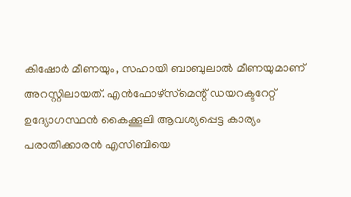കിഷോര്‍ മീണയും, സഹായി ബാബുലാല്‍ മീണയുമാണ് അറസ്റ്റിലായത്. എന്‍ഫോഴ്‌സ്‌മെന്റ് ഡയറക്ടറേറ്റ് ഉദ്യോഗസ്ഥന്‍ കൈക്കൂലി ആവശ്യപ്പെട്ട കാര്യം പരാതിക്കാരന്‍ എസിബിയെ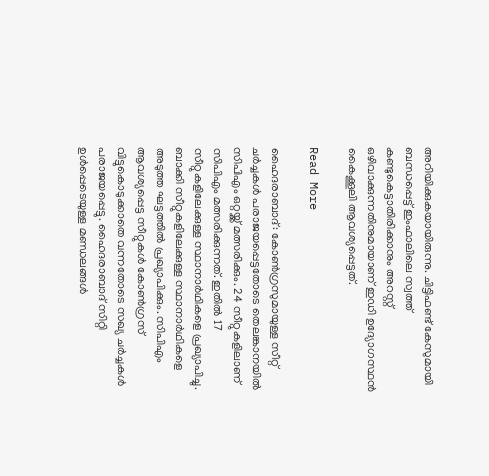അറിയിക്കുകയായിരുന്നു. ചിട്ടിഫണ്ട് കേസുമായി ബന്ധപ്പെട്ട് ഇംഫാലിലെ സ്വത്ത് കണ്ടുകെട്ടാതിരിക്കാനും അറസ്റ്റ് ഒഴിവാക്കുന്നതിനുമായാണ് ഇഡി ഉദ്യോഗസ്ഥന്‍ കൈക്കൂലി ആവശ്യപ്പെട്ടത്.

Read More

ഹൈദരാബാദ്: കോണ്‍ഗ്രസുമായുള്ള സീറ്റ് ചര്‍ച്ചകള്‍ പരാജയപ്പെട്ടതോടെ തെലങ്കാനയില്‍ സിപിഎം ഒറ്റയ്ക്ക് മത്സരിക്കും. 24 സീറ്റുകളിലാണ് സിപിഎം മത്സരിക്കുന്നത്. ഇതില്‍ 17 സീറ്റുകളിലേക്കുള്ള സ്ഥാനാര്‍ഥികളെ പ്രഖ്യാപിച്ചു. ബാക്കി സീറ്റുകളിലേക്കുള്ള സ്ഥാനാര്‍ഥികളെ അടുത്ത ഘട്ടത്തില്‍ പ്രഖ്യാപിക്കും. സിപിഎം ആവശ്യപ്പെട്ട സീറ്റുകള്‍ കോണ്‍ഗ്രസ് വിട്ടുകൊടുക്കാതെ വന്നതോടെ സഖ്യ ചര്‍ച്ചകള്‍ പരാജയപ്പെട്ടു. ഹൈദരാബാദ് സിറ്റി ഉള്‍പ്പെടെയുള്ള മണ്ഡലങ്ങള്‍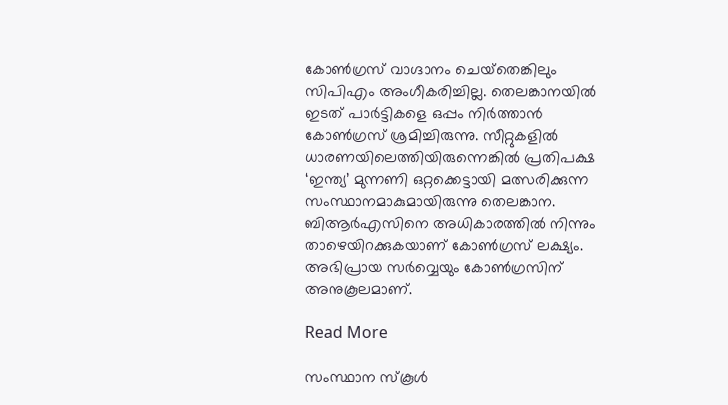കോണ്‍ഗ്രസ് വാഗ്ദാനം ചെയ്‌തെങ്കിലും സിപിഎം അംഗീകരിച്ചില്ല. തെലങ്കാനയില്‍ ഇടത് പാര്‍ട്ടികളെ ഒപ്പം നിര്‍ത്താന്‍ കോണ്‍ഗ്രസ് ശ്രമിച്ചിരുന്നു. സീറ്റുകളില്‍ ധാരണയിലെത്തിയിരുന്നെങ്കില്‍ പ്രതിപക്ഷ ‘ഇന്ത്യ’ മുന്നണി ഒറ്റക്കെട്ടായി മത്സരിക്കുന്ന സംസ്ഥാനമാകുമായിരുന്നു തെലങ്കാന. ബിആര്‍എസിനെ അധികാരത്തില്‍ നിന്നും താഴെയിറക്കുകയാണ് കോണ്‍ഗ്രസ് ലക്ഷ്യം. അഭിപ്രായ സര്‍വ്വെയും കോണ്‍ഗ്രസിന് അനുകൂലമാണ്.

Read More

സംസ്ഥാന സ്‌കൂള്‍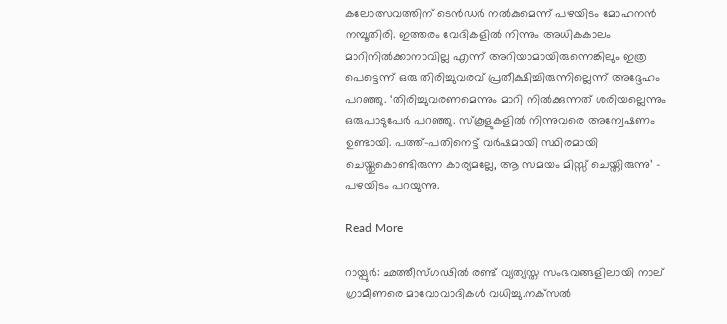കലോത്സവത്തിന് ടെന്‍ഡര്‍ നല്‍കുമെന്ന് പഴയിടം മോഹനന്‍ നമ്പൂതിരി. ഇത്തരം വേദികളില്‍ നിന്നും അധികകാലം മാറിനില്‍ക്കാനാവില്ല എന്ന് അറിയാമായിരുന്നെങ്കിലും ഇത്ര പെട്ടെന്ന് ഒരു തിരിച്ചുവരവ് പ്രതീക്ഷിച്ചിരുന്നില്ലെന്ന് അദ്ദേഹം പറഞ്ഞു. ‘തിരിച്ചുവരണമെന്നും മാറി നില്‍ക്കുന്നത് ശരിയല്ലെന്നും ഒരുപാടുപേര്‍ പറഞ്ഞു. സ്‌കൂളുകളില്‍ നിന്നുവരെ അന്വേഷണം ഉണ്ടായി. പത്ത്-പതിനെട്ട് വര്‍ഷമായി സ്ഥിരമായി ചെയ്തുകൊണ്ടിരുന്ന കാര്യമല്ലേ, ആ സമയം മിസ്സ് ചെയ്തിരുന്നു’ – പഴയിടം പറയുന്നു.

Read More

റായ്പുര്‍: ഛത്തീസ്ഗഢില്‍ രണ്ട് വ്യത്യസ്ത സംഭവങ്ങളിലായി നാല് ഗ്രാമീണരെ മാവോവാദികള്‍ വധിച്ചു.നക്‌സല്‍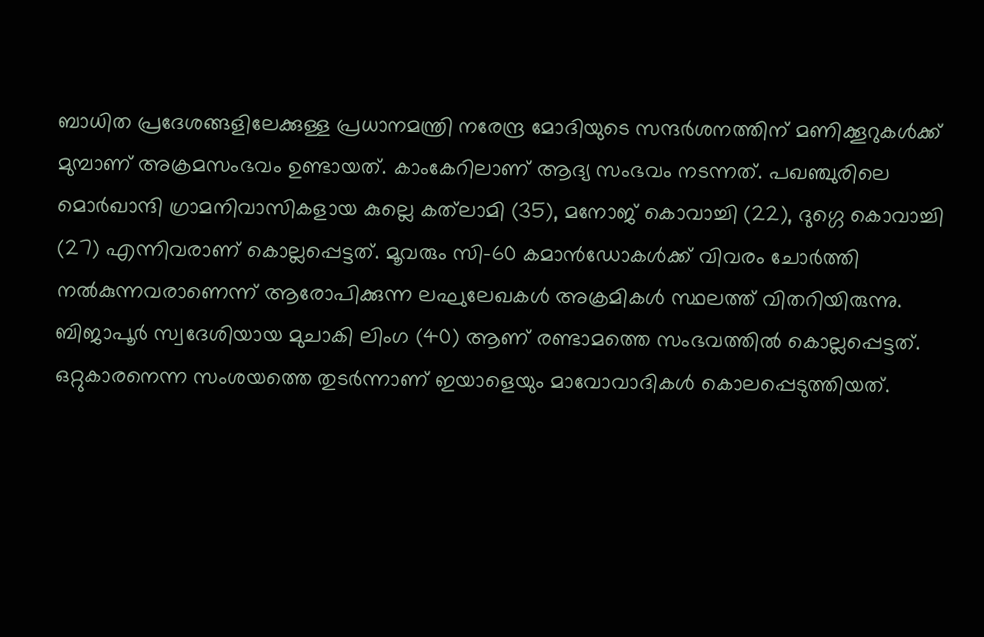ബാധിത പ്രദേശങ്ങളിലേക്കുള്ള പ്രധാനമന്ത്രി നരേന്ദ്ര മോദിയുടെ സന്ദര്‍ശനത്തിന് മണിക്കൂറുകള്‍ക്ക് മുമ്പാണ് അക്രമസംഭവം ഉണ്ടായത്. കാംകേറിലാണ് ആദ്യ സംഭവം നടന്നത്. പഖഞ്ചുരിലെ മൊര്‍ഖാന്ദി ഗ്രാമനിവാസികളായ കുല്ലെ കത്‌ലാമി (35), മനോജ് കൊവാച്ചി (22), ദുഗ്ഗെ കൊവാച്ചി (27) എന്നിവരാണ് കൊല്ലപ്പെട്ടത്. മൂവരും സി-60 കമാന്‍ഡോകള്‍ക്ക് വിവരം ചോര്‍ത്തി നല്‍കുന്നവരാണെന്ന് ആരോപിക്കുന്ന ലഘുലേഖകള്‍ അക്രമികള്‍ സ്ഥലത്ത് വിതറിയിരുന്നു. ബിജാപൂര്‍ സ്വദേശിയായ മുചാകി ലിംഗ (40) ആണ് രണ്ടാമത്തെ സംഭവത്തില്‍ കൊല്ലപ്പെട്ടത്. ഒറ്റുകാരനെന്ന സംശയത്തെ തുടര്‍ന്നാണ് ഇയാളെയും മാവോവാദികള്‍ കൊലപ്പെടുത്തിയത്.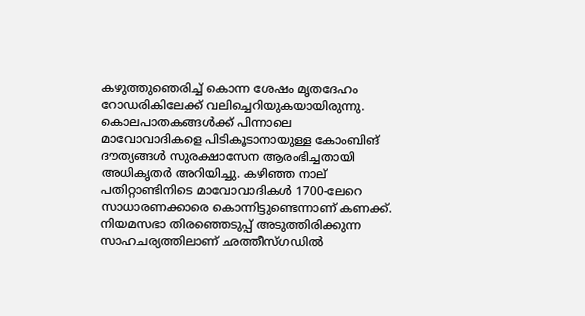കഴുത്തുഞെരിച്ച് കൊന്ന ശേഷം മൃതദേഹം റോഡരികിലേക്ക് വലിച്ചെറിയുകയായിരുന്നു. കൊലപാതകങ്ങള്‍ക്ക് പിന്നാലെ മാവോവാദികളെ പിടികൂടാനായുള്ള കോംബിങ് ദൗത്യങ്ങള്‍ സുരക്ഷാസേന ആരംഭിച്ചതായി അധികൃതര്‍ അറിയിച്ചു. കഴിഞ്ഞ നാല് പതിറ്റാണ്ടിനിടെ മാവോവാദികള്‍ 1700-ലേറെ സാധാരണക്കാരെ കൊന്നിട്ടുണ്ടെന്നാണ് കണക്ക്. നിയമസഭാ തിരഞ്ഞെടുപ്പ് അടുത്തിരിക്കുന്ന സാഹചര്യത്തിലാണ് ഛത്തീസ്ഗഡില്‍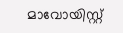മാവോയിസ്റ്റ്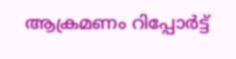ആക്രമണം റിപ്പോര്‍ട്ട്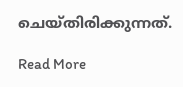ചെയ്തിരിക്കുന്നത്.

Read More